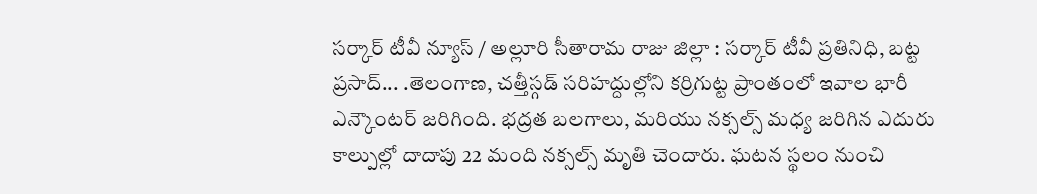సర్కార్ టీవీ న్యూస్ / అల్లూరి సీతారామ రాజు జిల్లా : సర్కార్ టీవీ ప్రతినిధి, బట్ట ప్రసాద్... .తెలంగాణ, చత్తీస్గడ్ సరిహద్దుల్లోని కర్రిగుట్ట ప్రాంతంలో ఇవాల భారీ ఎన్కౌంటర్ జరిగింది. భద్రత బలగాలు, మరియు నక్సల్స్ మధ్య జరిగిన ఎదురు కాల్పుల్లో దాదాపు 22 మంది నక్సల్స్ మృతి చెందారు. ఘటన స్థలం నుంచి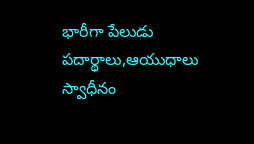భారీగా పేలుడు పదార్థాలు,ఆయుధాలు స్వాధీనం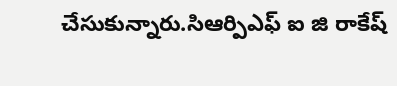చేసుకున్నారు.సిఆర్పిఎఫ్ ఐ జి రాకేష్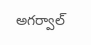అగర్వాల్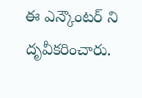ఈ ఎన్కౌంటర్ ని దృవీకరించారు.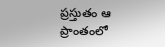ప్రస్తుతం ఆ ప్రాంతంలో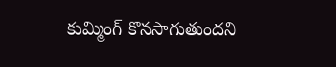కుమ్మింగ్ కొనసాగుతుందని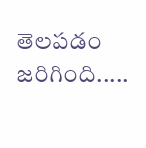తెలపడం జరిగింది.....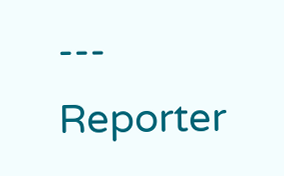---
Reporter